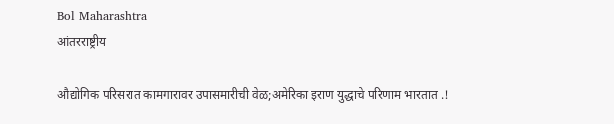Bol Maharashtra
आंतरराष्ट्रीय

औद्योगिक परिसरात कामगारावर उपासमारीची वेळ;अमेरिका इराण युद्धाचे परिणाम भारतात .!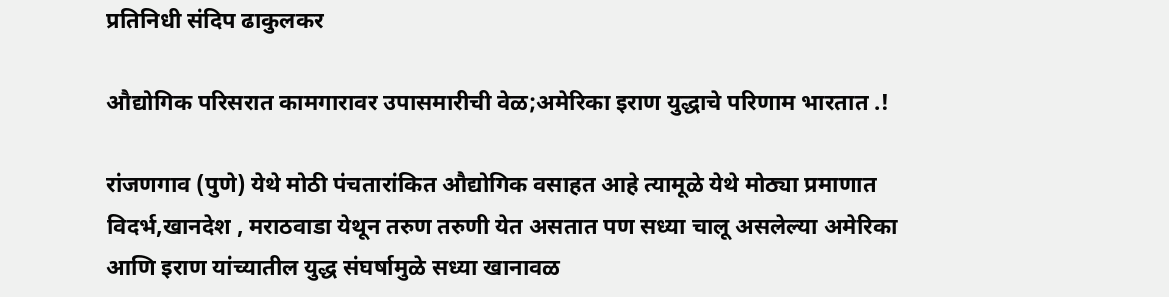प्रतिनिधी संदिप ढाकुलकर

औद्योगिक परिसरात कामगारावर उपासमारीची वेळ;अमेरिका इराण युद्धाचे परिणाम भारतात .!

रांजणगाव (पुणे) येथे मोठी पंचतारांकित औद्योगिक वसाहत आहे त्यामूळे येथे मोठ्या प्रमाणात विदर्भ,खानदेश , मराठवाडा येथून तरुण तरुणी येत असतात पण सध्या चालू असलेल्या अमेरिका आणि इराण यांच्यातील युद्ध संघर्षामुळे सध्या खानावळ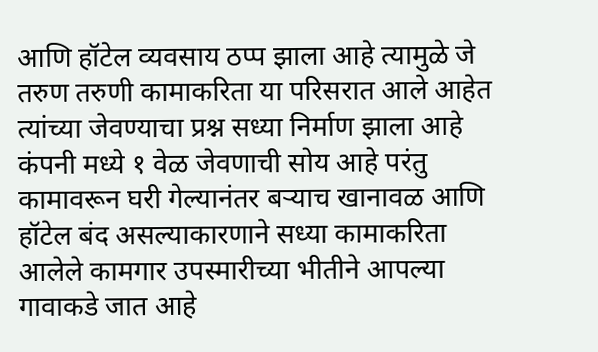आणि हॉटेल व्यवसाय ठप्प झाला आहे त्यामुळे जे तरुण तरुणी कामाकरिता या परिसरात आले आहेत त्यांच्या जेवण्याचा प्रश्न सध्या निर्माण झाला आहे कंपनी मध्ये १ वेळ जेवणाची सोय आहे परंतु कामावरून घरी गेल्यानंतर बऱ्याच खानावळ आणि हॉटेल बंद असल्याकारणाने सध्या कामाकरिता आलेले कामगार उपस्मारीच्या भीतीने आपल्या गावाकडे जात आहे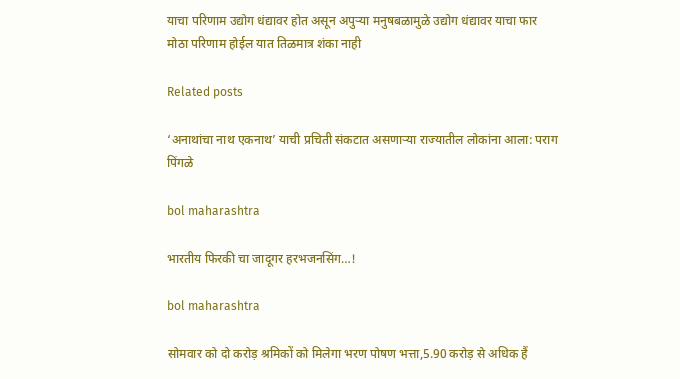याचा परिणाम उद्योग धंद्यावर होत असून अपुऱ्या मनुषबळामुळे उद्योग धंद्यावर याचा फार मोठा परिणाम होईल यात तिळमात्र शंका नाही

Related posts

‘अनाथांचा नाथ एकनाथ’ याची प्रचिती संकटात असणाऱ्या राज्यातील लोकांना आला: पराग पिंगळे

bol maharashtra

भारतीय फिरकी चा जादूगर हरभजनसिंग…!

bol maharashtra

सोमवार को दो करोड़ श्रमिकों को मिलेगा भरण पोषण भत्ता,5.90 करोड़ से अधिक हैं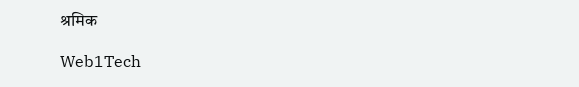श्रमिक

Web1Tech